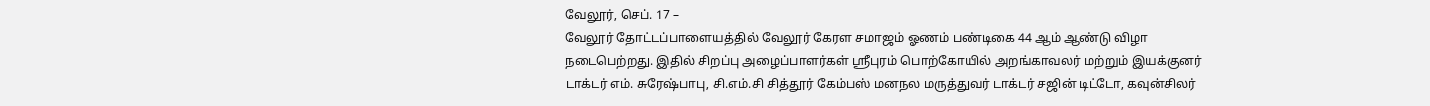வேலூர், செப். 17 –
வேலூர் தோட்டப்பாளையத்தில் வேலூர் கேரள சமாஜம் ஓணம் பண்டிகை 44 ஆம் ஆண்டு விழா நடைபெற்றது. இதில் சிறப்பு அழைப்பாளர்கள் ஸ்ரீபுரம் பொற்கோயில் அறங்காவலர் மற்றும் இயக்குனர் டாக்டர் எம். சுரேஷ்பாபு, சி.எம்.சி சித்தூர் கேம்பஸ் மனநல மருத்துவர் டாக்டர் சஜின் டிட்டோ, கவுன்சிலர்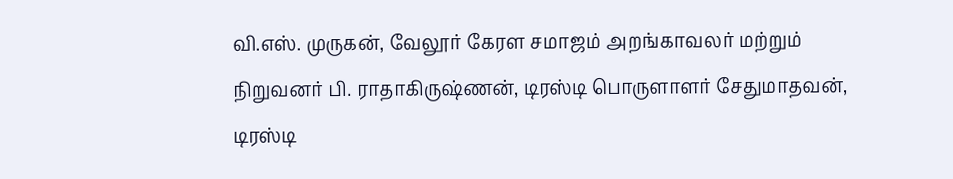வி.எஸ். முருகன், வேலூர் கேரள சமாஜம் அறங்காவலர் மற்றும் நிறுவனர் பி. ராதாகிருஷ்ணன், டிரஸ்டி பொருளாளர் சேதுமாதவன், டிரஸ்டி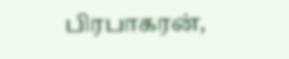பிரபாகரன்,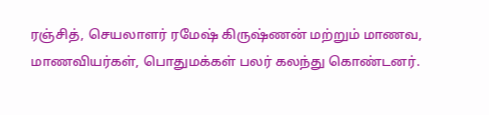ரஞ்சித், செயலாளர் ரமேஷ் கிருஷ்ணன் மற்றும் மாணவ, மாணவியர்கள், பொதுமக்கள் பலர் கலந்து கொண்டனர்.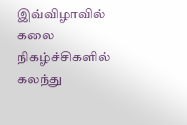இவ்விழாவில் கலை நிகழ்ச்சிகளில் கலந்து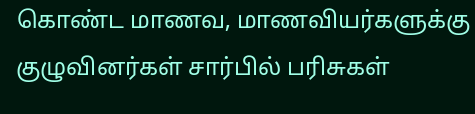கொண்ட மாணவ, மாணவியர்களுக்கு குழுவினர்கள் சார்பில் பரிசுகள்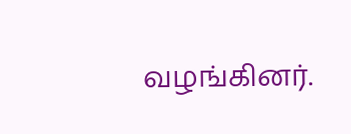வழங்கினர்.